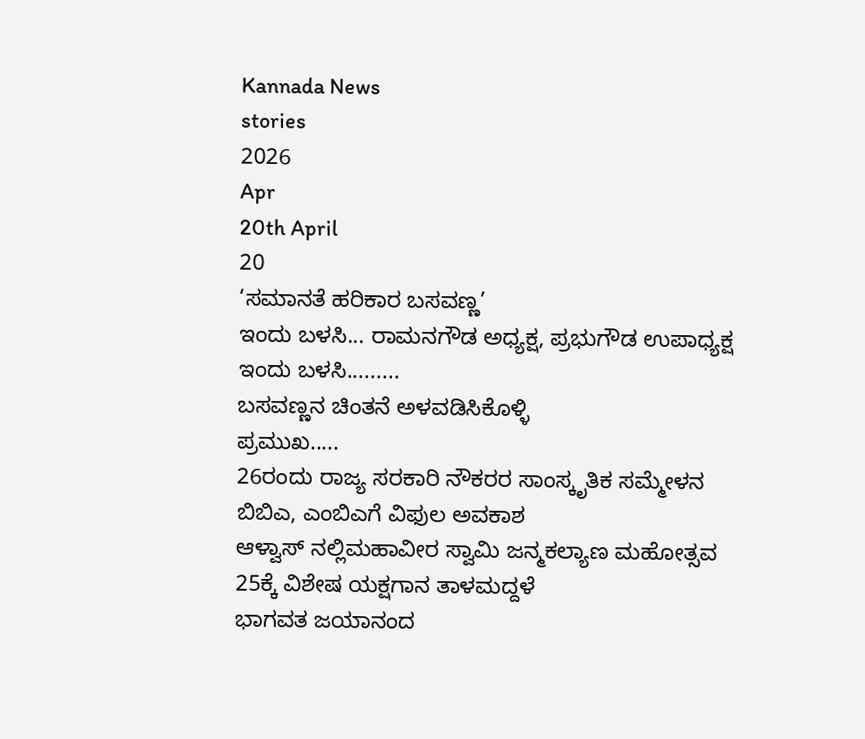Kannada News
stories
2026
Apr
20th April
20
‘ಸಮಾನತೆ ಹರಿಕಾರ ಬಸವಣ್ಣ’
ಇಂದು ಬಳಸಿ... ರಾಮನಗೌಡ ಅಧ್ಯಕ್ಷ, ಪ್ರಭುಗೌಡ ಉಪಾಧ್ಯಕ್ಷ
ಇಂದು ಬಳಸಿ.........
ಬಸವಣ್ಣನ ಚಿಂತನೆ ಅಳವಡಿಸಿಕೊಳ್ಳಿ
ಪ್ರಮುಖ.....
26ರಂದು ರಾಜ್ಯ ಸರಕಾರಿ ನೌಕರರ ಸಾಂಸ್ಕೃತಿಕ ಸಮ್ಮೇಳನ
ಬಿಬಿಎ, ಎಂಬಿಎಗೆ ವಿಫುಲ ಅವಕಾಶ
ಆಳ್ವಾಸ್ ನಲ್ಲಿಮಹಾವೀರ ಸ್ವಾಮಿ ಜನ್ಮಕಲ್ಯಾಣ ಮಹೋತ್ಸವ
25ಕ್ಕೆ ವಿಶೇಷ ಯಕ್ಷಗಾನ ತಾಳಮದ್ದಳೆ
ಭಾಗವತ ಜಯಾನಂದ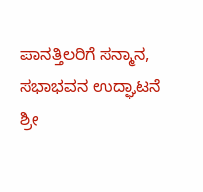ಪಾನತ್ತಿಲರಿಗೆ ಸನ್ಮಾನ, ಸಭಾಭವನ ಉದ್ಘಾಟನೆ
ಶ್ರೀ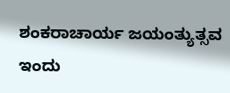ಶಂಕರಾಚಾರ್ಯ ಜಯಂತ್ಯುತ್ಸವ ಇಂದು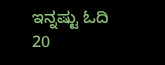ಇನ್ನಷ್ಟು ಓದಿ
20